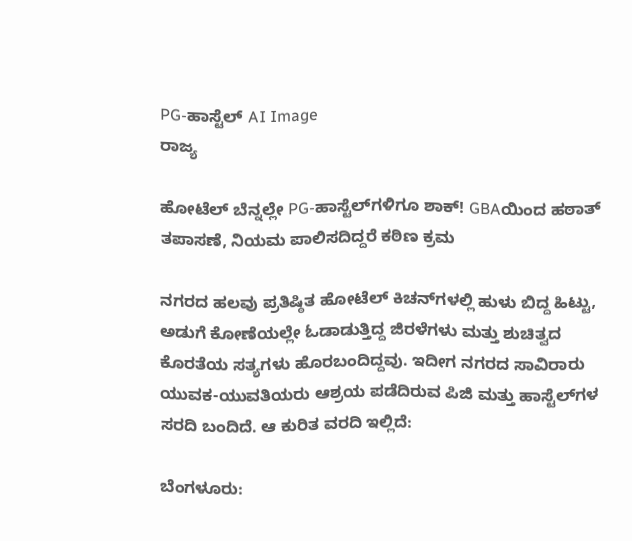PG-ಹಾಸ್ಟೆಲ್‌ AI Image
ರಾಜ್ಯ

ಹೋಟೆಲ್ ಬೆನ್ನಲ್ಲೇ PG-ಹಾಸ್ಟೆಲ್‌ಗಳಿಗೂ ಶಾಕ್! GBAಯಿಂದ ಹಠಾತ್ ತಪಾಸಣೆ, ನಿಯಮ ಪಾಲಿಸದಿದ್ದರೆ ಕಠಿಣ ಕ್ರಮ

ನಗರದ ಹಲವು ಪ್ರತಿಷ್ಠಿತ ಹೋಟೆಲ್ ಕಿಚನ್‌ಗಳಲ್ಲಿ ಹುಳು ಬಿದ್ದ ಹಿಟ್ಟು, ಅಡುಗೆ ಕೋಣೆಯಲ್ಲೇ ಓಡಾಡುತ್ತಿದ್ದ ಜಿರಳೆಗಳು ಮತ್ತು ಶುಚಿತ್ವದ ಕೊರತೆಯ ಸತ್ಯಗಳು ಹೊರಬಂದಿದ್ದವು. ಇದೀಗ ನಗರದ ಸಾವಿರಾರು ಯುವಕ-ಯುವತಿಯರು ಆಶ್ರಯ ಪಡೆದಿರುವ ಪಿಜಿ ಮತ್ತು ಹಾಸ್ಟೆಲ್‌ಗಳ ಸರದಿ ಬಂದಿದೆ. ಆ ಕುರಿತ ವರದಿ ಇಲ್ಲಿದೆ:

ಬೆಂಗಳೂರು: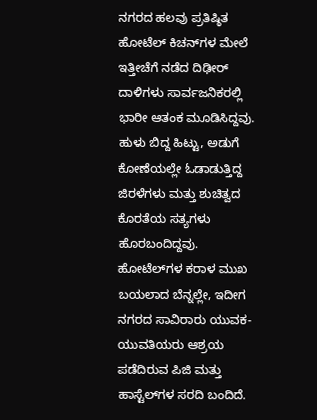ನಗರದ ಹಲವು ಪ್ರತಿಷ್ಠಿತ ಹೋಟೆಲ್ ಕಿಚನ್‌ಗಳ ಮೇಲೆ ಇತ್ತೀಚೆಗೆ ನಡೆದ ದಿಢೀರ್ ದಾಳಿಗಳು ಸಾರ್ವಜನಿಕರಲ್ಲಿ ಭಾರೀ ಆತಂಕ ಮೂಡಿಸಿದ್ದವು. ಹುಳು ಬಿದ್ದ ಹಿಟ್ಟು, ಅಡುಗೆ ಕೋಣೆಯಲ್ಲೇ ಓಡಾಡುತ್ತಿದ್ದ ಜಿರಳೆಗಳು ಮತ್ತು ಶುಚಿತ್ವದ ಕೊರತೆಯ ಸತ್ಯಗಳು ಹೊರಬಂದಿದ್ದವು. ಹೋಟೆಲ್‌ಗಳ ಕರಾಳ ಮುಖ ಬಯಲಾದ ಬೆನ್ನಲ್ಲೇ, ಇದೀಗ ನಗರದ ಸಾವಿರಾರು ಯುವಕ-ಯುವತಿಯರು ಆಶ್ರಯ ಪಡೆದಿರುವ ಪಿಜಿ ಮತ್ತು ಹಾಸ್ಟೆಲ್‌ಗಳ ಸರದಿ ಬಂದಿದೆ.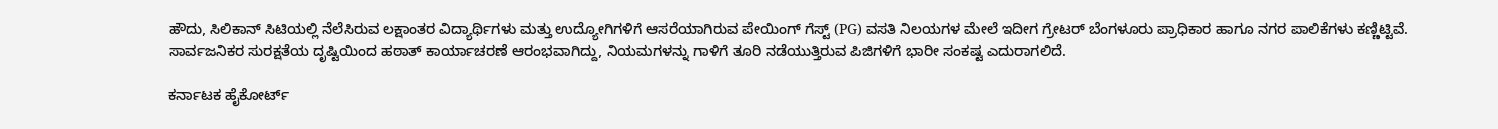ಹೌದು, ಸಿಲಿಕಾನ್ ಸಿಟಿಯಲ್ಲಿ ನೆಲೆಸಿರುವ ಲಕ್ಷಾಂತರ ವಿದ್ಯಾರ್ಥಿಗಳು ಮತ್ತು ಉದ್ಯೋಗಿಗಳಿಗೆ ಆಸರೆಯಾಗಿರುವ ಪೇಯಿಂಗ್ ಗೆಸ್ಟ್ (PG) ವಸತಿ ನಿಲಯಗಳ ಮೇಲೆ ಇದೀಗ ಗ್ರೇಟರ್ ಬೆಂಗಳೂರು ಪ್ರಾಧಿಕಾರ ಹಾಗೂ ನಗರ ಪಾಲಿಕೆಗಳು ಕಣ್ಣಿಟ್ಟಿವೆ. ಸಾರ್ವಜನಿಕರ ಸುರಕ್ಷತೆಯ ದೃಷ್ಟಿಯಿಂದ ಹಠಾತ್ ಕಾರ್ಯಾಚರಣೆ ಆರಂಭವಾಗಿದ್ದು, ನಿಯಮಗಳನ್ನು ಗಾಳಿಗೆ ತೂರಿ ನಡೆಯುತ್ತಿರುವ ಪಿಜಿಗಳಿಗೆ ಭಾರೀ ಸಂಕಷ್ಟ ಎದುರಾಗಲಿದೆ.

ಕರ್ನಾಟಕ ಹೈಕೋರ್ಟ್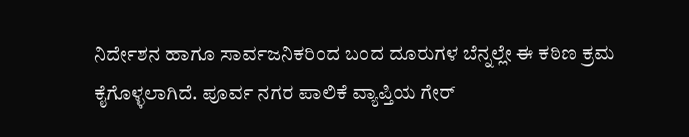ನಿರ್ದೇಶನ ಹಾಗೂ ಸಾರ್ವಜನಿಕರಿಂದ ಬಂದ ದೂರುಗಳ ಬೆನ್ನಲ್ಲೇ ಈ ಕಠಿಣ ಕ್ರಮ ಕೈಗೊಳ್ಳಲಾಗಿದೆ. ಪೂರ್ವ ನಗರ ಪಾಲಿಕೆ ವ್ಯಾಪ್ತಿಯ ಗೇರ್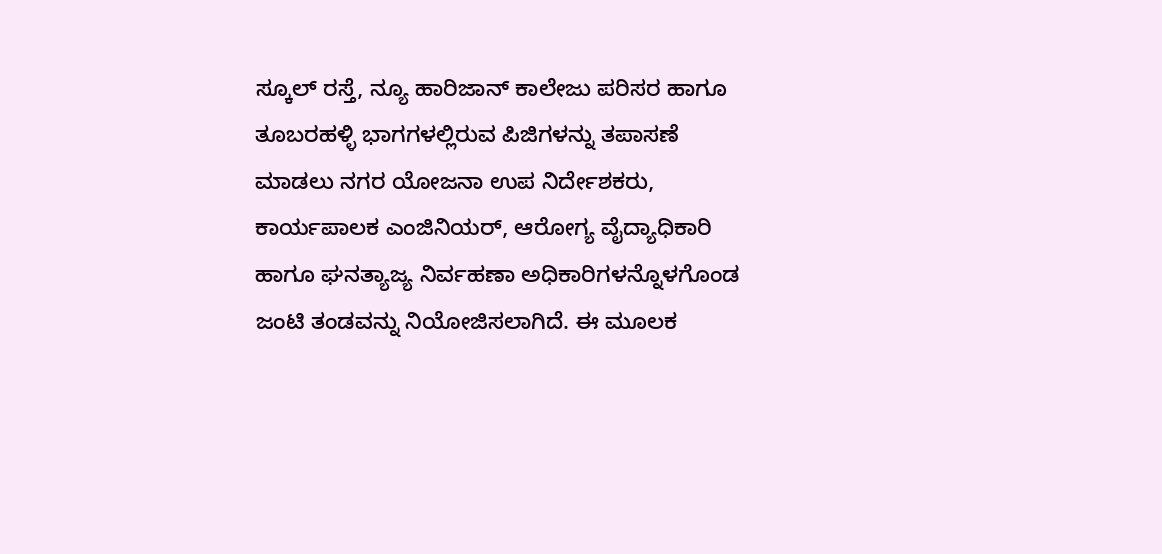ಸ್ಕೂಲ್ ರಸ್ತೆ, ನ್ಯೂ ಹಾರಿಜಾನ್ ಕಾಲೇಜು ಪರಿಸರ ಹಾಗೂ ತೂಬರಹಳ್ಳಿ ಭಾಗಗಳಲ್ಲಿರುವ ಪಿಜಿಗಳನ್ನು ತಪಾಸಣೆ ಮಾಡಲು ನಗರ ಯೋಜನಾ ಉಪ ನಿರ್ದೇಶಕರು, ಕಾರ್ಯಪಾಲಕ ಎಂಜಿನಿಯರ್, ಆರೋಗ್ಯ ವೈದ್ಯಾಧಿಕಾರಿ ಹಾಗೂ ಘನತ್ಯಾಜ್ಯ ನಿರ್ವಹಣಾ ಅಧಿಕಾರಿಗಳನ್ನೊಳಗೊಂಡ ಜಂಟಿ ತಂಡವನ್ನು ನಿಯೋಜಿಸಲಾಗಿದೆ. ಈ ಮೂಲಕ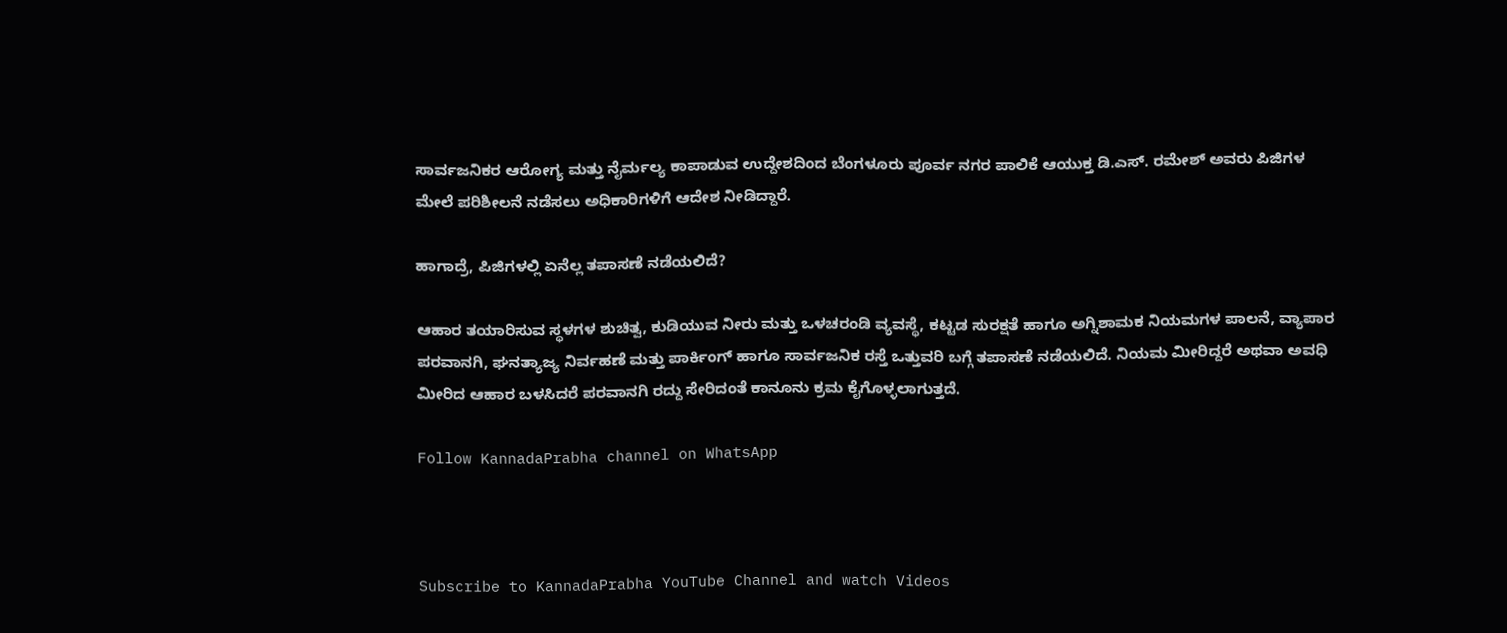ಸಾರ್ವಜನಿಕರ ಆರೋಗ್ಯ ಮತ್ತು ನೈರ್ಮಲ್ಯ ಕಾಪಾಡುವ ಉದ್ದೇಶದಿಂದ ಬೆಂಗಳೂರು ಪೂರ್ವ ನಗರ ಪಾಲಿಕೆ ಆಯುಕ್ತ ಡಿ.ಎಸ್. ರಮೇಶ್ ಅವರು ಪಿಜಿಗಳ ಮೇಲೆ ಪರಿಶೀಲನೆ ನಡೆಸಲು ಅಧಿಕಾರಿಗಳಿಗೆ ಆದೇಶ ನೀಡಿದ್ದಾರೆ.

ಹಾಗಾದ್ರೆ, ಪಿಜಿಗಳಲ್ಲಿ ಏನೆಲ್ಲ ತಪಾಸಣೆ ನಡೆಯಲಿದೆ?

ಆಹಾರ ತಯಾರಿಸುವ ಸ್ಥಳಗಳ ಶುಚಿತ್ವ, ಕುಡಿಯುವ ನೀರು ಮತ್ತು ಒಳಚರಂಡಿ ವ್ಯವಸ್ಥೆ, ಕಟ್ಟಡ ಸುರಕ್ಷತೆ ಹಾಗೂ ಅಗ್ನಿಶಾಮಕ ನಿಯಮಗಳ ಪಾಲನೆ, ವ್ಯಾಪಾರ ಪರವಾನಗಿ, ಘನತ್ಯಾಜ್ಯ ನಿರ್ವಹಣೆ ಮತ್ತು ಪಾರ್ಕಿಂಗ್ ಹಾಗೂ ಸಾರ್ವಜನಿಕ ರಸ್ತೆ ಒತ್ತುವರಿ ಬಗ್ಗೆ ತಪಾಸಣೆ ನಡೆಯಲಿದೆ. ನಿಯಮ ಮೀರಿದ್ದರೆ ಅಥವಾ ಅವಧಿ ಮೀರಿದ ಆಹಾರ ಬಳಸಿದರೆ ಪರವಾನಗಿ ರದ್ದು ಸೇರಿದಂತೆ ಕಾನೂನು ಕ್ರಮ ಕೈಗೊಳ್ಳಲಾಗುತ್ತದೆ.

Follow KannadaPrabha channel on WhatsApp



Subscribe to KannadaPrabha YouTube Channel and watch Videos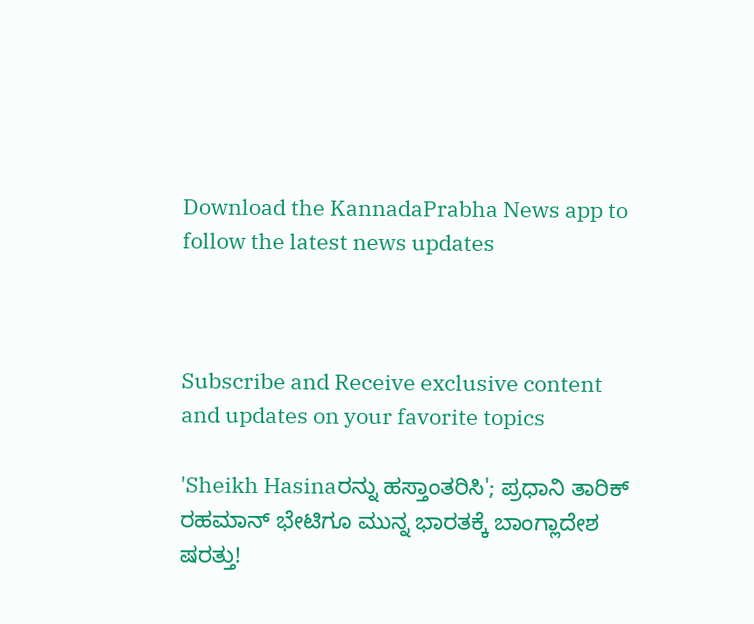Download the KannadaPrabha News app to follow the latest news updates



Subscribe and Receive exclusive content and updates on your favorite topics

'Sheikh Hasinaರನ್ನು ಹಸ್ತಾಂತರಿಸಿ'; ಪ್ರಧಾನಿ ತಾರಿಕ್ ರಹಮಾನ್ ಭೇಟಿಗೂ ಮುನ್ನ ಭಾರತಕ್ಕೆ ಬಾಂಗ್ಲಾದೇಶ ಷರತ್ತು!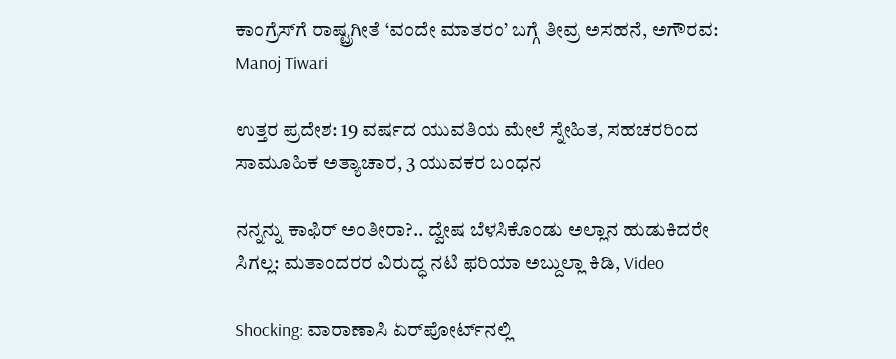ಕಾಂಗ್ರೆಸ್‌ಗೆ ರಾಷ್ಟ್ರಗೀತೆ ‘ವಂದೇ ಮಾತರಂ’ ಬಗ್ಗೆ ತೀವ್ರ ಅಸಹನೆ, ಅಗೌರವ: Manoj Tiwari

ಉತ್ತರ ಪ್ರದೇಶ: 19 ವರ್ಷದ ಯುವತಿಯ ಮೇಲೆ ಸ್ನೇಹಿತ, ಸಹಚರರಿಂದ ಸಾಮೂಹಿಕ ಅತ್ಯಾಚಾರ, 3 ಯುವಕರ ಬಂಧನ

ನನ್ನನ್ನು ಕಾಫಿರ್ ಅಂತೀರಾ?.. ದ್ವೇಷ ಬೆಳಸಿಕೊಂಡು ಅಲ್ಲಾನ ಹುಡುಕಿದರೇ ಸಿಗಲ್ಲ: ಮತಾಂದರರ ವಿರುದ್ಧ ನಟಿ ಫರಿಯಾ ಅಬ್ದುಲ್ಲಾ ಕಿಡಿ, Video

Shocking: ವಾರಾಣಾಸಿ ಏರ್‌ಪೋರ್ಟ್‌ನಲ್ಲಿ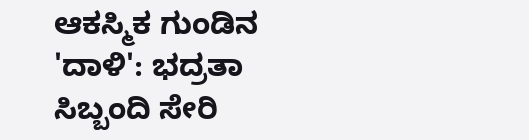ಆಕಸ್ಮಿಕ ಗುಂಡಿನ 'ದಾಳಿ': ಭದ್ರತಾ ಸಿಬ್ಬಂದಿ ಸೇರಿ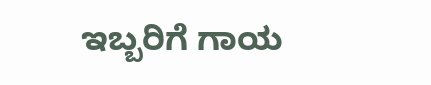ಇಬ್ಬರಿಗೆ ಗಾಯ